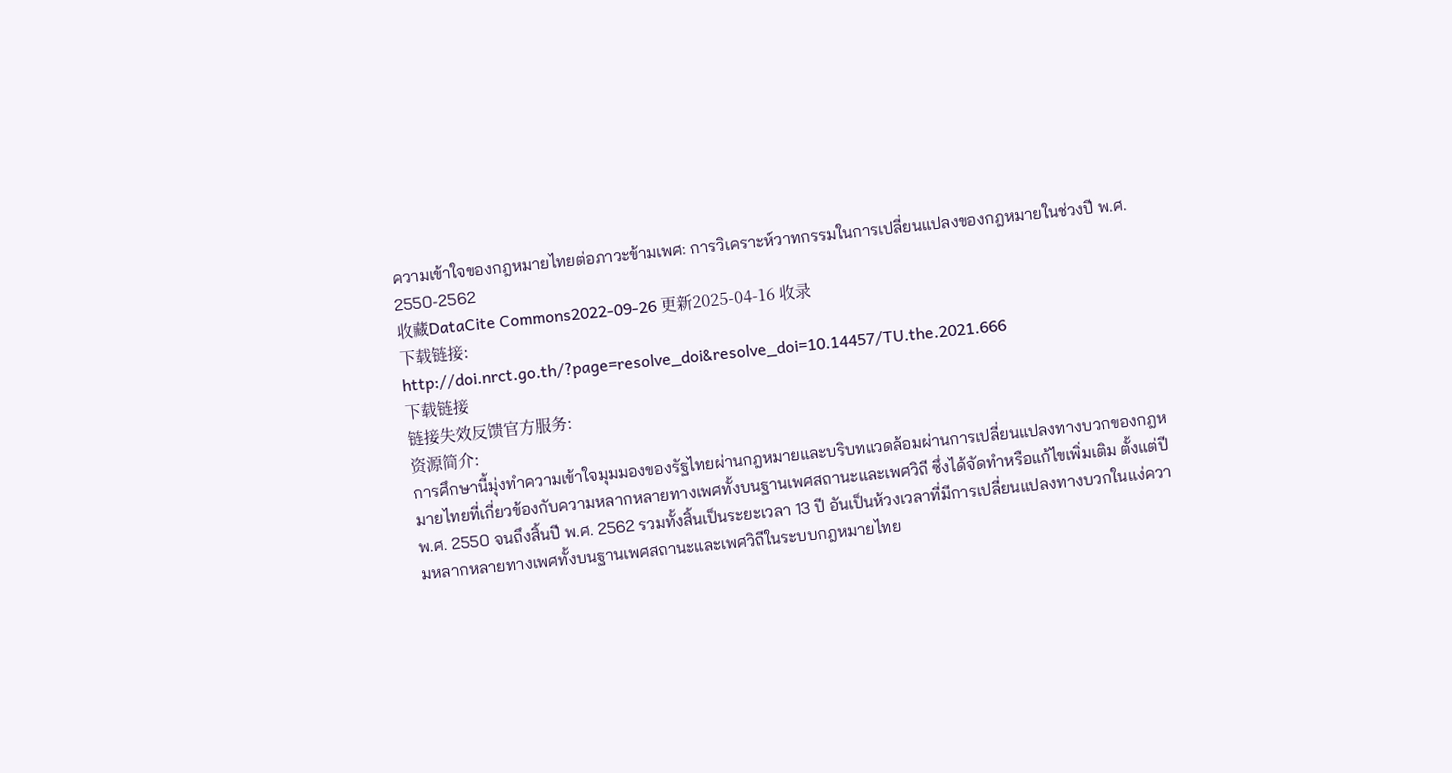ความเข้าใจของกฎหมายไทยต่อภาวะข้ามเพศ: การวิเคราะห์วาทกรรมในการเปลี่ยนแปลงของกฎหมายในช่วงปี พ.ศ. 2550-2562
收藏DataCite Commons2022-09-26 更新2025-04-16 收录
下载链接:
http://doi.nrct.go.th/?page=resolve_doi&resolve_doi=10.14457/TU.the.2021.666
下载链接
链接失效反馈官方服务:
资源简介:
การศึกษานี้มุ่งทำความเข้าใจมุมมองของรัฐไทยผ่านกฎหมายและบริบทแวดล้อมผ่านการเปลี่ยนแปลงทางบวกของกฎหมายไทยที่เกี่ยวข้องกับความหลากหลายทางเพศทั้งบนฐานเพศสถานะและเพศวิถี ซึ่งได้จัดทำหรือแก้ไขเพิ่มเติม ตั้งแต่ปี พ.ศ. 2550 จนถึงสิ้นปี พ.ศ. 2562 รวมทั้งสิ้นเป็นระยะเวลา 13 ปี อันเป็นห้วงเวลาที่มีการเปลี่ยนแปลงทางบวกในแง่ความหลากหลายทางเพศทั้งบนฐานเพศสถานะและเพศวิถีในระบบกฎหมายไทย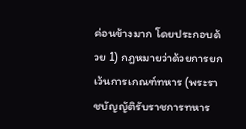ค่อนข้างมาก โดยประกอบด้วย 1) กฎหมายว่าด้วยการยกเว้นการเกณฑ์ทหาร (พระราชบัญญัติรับราชการทหาร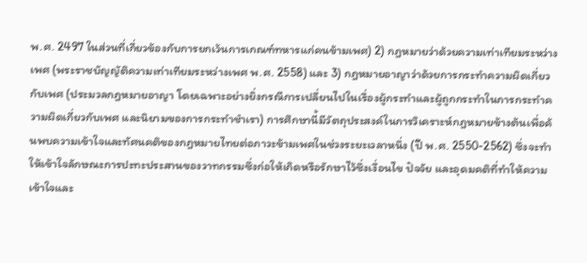พ.ศ. 2497 ในส่วนที่เกี่ยวข้องกับการยกเว้นการเกณฑ์ทหารแก่คนข้ามเพศ) 2) กฎหมายว่าด้วยความเท่าเทียมระหว่างเพศ (พระราชบัญญัติความเท่าเทียมระหว่างเพศ พ.ศ. 2558) และ 3) กฎหมายอาญาว่าด้วยการกระทำความผิดเกี่ยวกับเพศ (ประมวลกฎหมายอาญา โดยเฉพาะอย่างยิ่งกรณีการเปลี่ยนไปในเรื่องผู้กระทำและผู้ถูกกระทำในการกระทำความผิดเกี่ยวกับเพศ และนิยามของการกระทำชำเรา) การศึกษานี้มีวัตถุประสงค์ในการวิเคราะห์กฎหมายข้างต้นเพื่อค้นพบความเข้าใจและทัศนคติของกฎหมายไทยต่อภาวะข้ามเพศในช่วงระยะเวลาหนึ่ง (ปี พ.ศ. 2550-2562) ซึ่งจะทำให้เข้าใจลักษณะการปะทะประสานของวาทกรรมซึ่งก่อให้เกิดหรือรักษาไว้ซึ่งเงื่อนไข ปัจจัย และอุดมคติที่ทำให้ความเข้าใจและ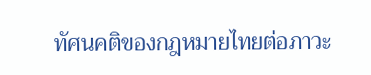ทัศนคติของกฎหมายไทยต่อภาวะ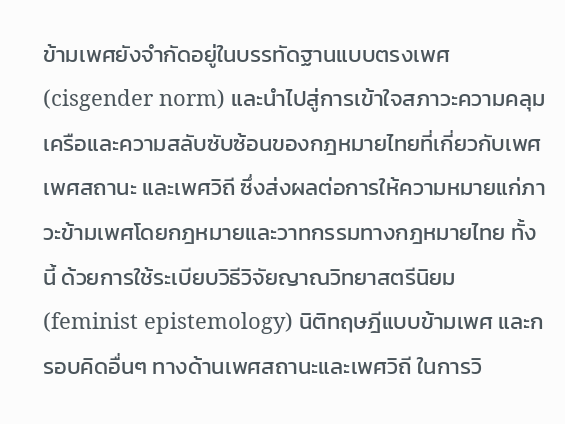ข้ามเพศยังจำกัดอยู่ในบรรทัดฐานแบบตรงเพศ (cisgender norm) และนำไปสู่การเข้าใจสภาวะความคลุมเครือและความสลับซับซ้อนของกฎหมายไทยที่เกี่ยวกับเพศ เพศสถานะ และเพศวิถี ซึ่งส่งผลต่อการให้ความหมายแก่ภาวะข้ามเพศโดยกฎหมายและวาทกรรมทางกฎหมายไทย ทั้งนี้ ด้วยการใช้ระเบียบวิธีวิจัยญาณวิทยาสตรีนิยม (feminist epistemology) นิติทฤษฎีแบบข้ามเพศ และกรอบคิดอื่นๆ ทางด้านเพศสถานะและเพศวิถี ในการวิ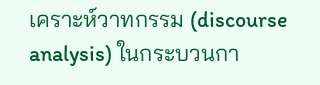เคราะห์วาทกรรม (discourse analysis) ในกระบวนกา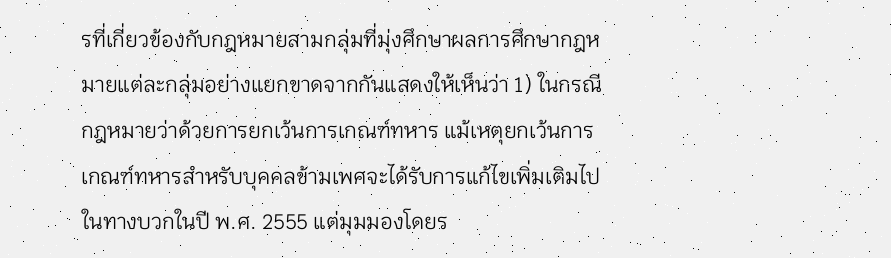รที่เกี่ยวข้องกับกฎหมายสามกลุ่มที่มุ่งศึกษาผลการศึกษากฎหมายแต่ละกลุ่มอย่างแยกขาดจากกันแสดงให้เห็นว่า 1) ในกรณีกฎหมายว่าด้วยการยกเว้นการเกณฑ์ทหาร แม้เหตุยกเว้นการเกณฑ์ทหารสำหรับบุคคลข้ามเพศจะได้รับการแก้ไขเพิ่มเติมไปในทางบวกในปี พ.ศ. 2555 แต่มุมมองโดยร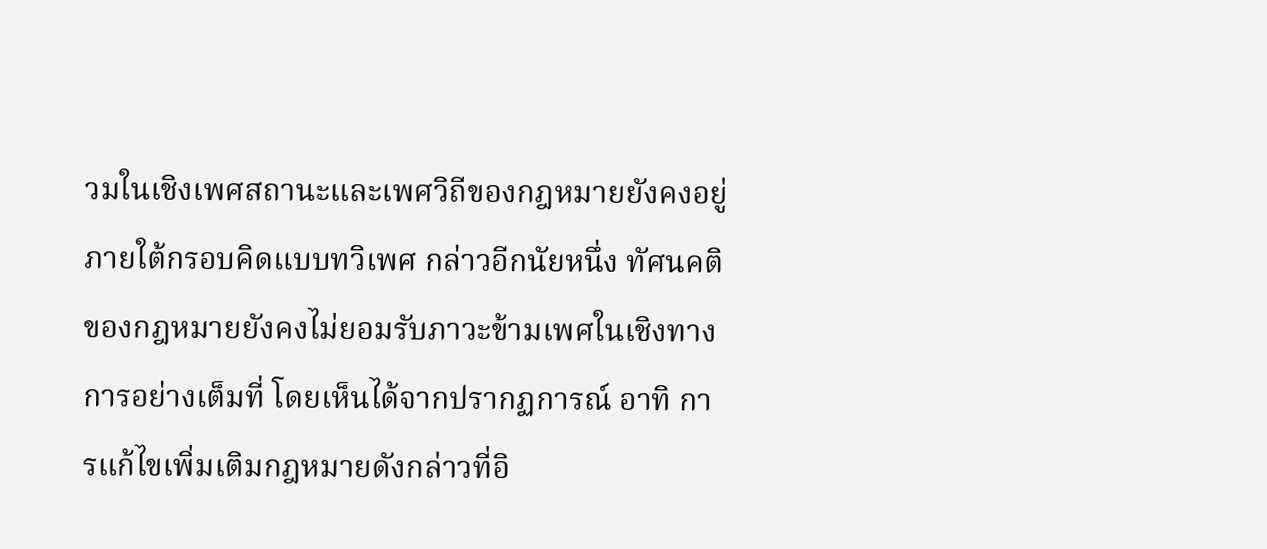วมในเชิงเพศสถานะและเพศวิถีของกฎหมายยังคงอยู่ภายใต้กรอบคิดแบบทวิเพศ กล่าวอีกนัยหนึ่ง ทัศนคติของกฎหมายยังคงไม่ยอมรับภาวะข้ามเพศในเชิงทางการอย่างเต็มที่ โดยเห็นได้จากปรากฏการณ์ อาทิ การแก้ไขเพิ่มเติมกฎหมายดังกล่าวที่อิ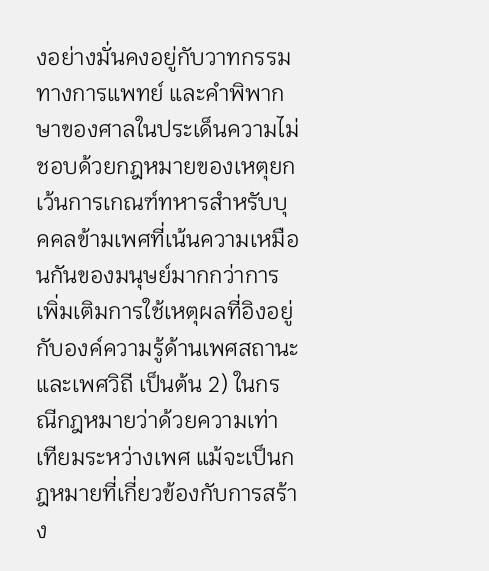งอย่างมั่นคงอยู่กับวาทกรรมทางการแพทย์ และคำพิพากษาของศาลในประเด็นความไม่ชอบด้วยกฎหมายของเหตุยกเว้นการเกณฑ์ทหารสำหรับบุคคลข้ามเพศที่เน้นความเหมือนกันของมนุษย์มากกว่าการเพิ่มเติมการใช้เหตุผลที่อิงอยู่กับองค์ความรู้ด้านเพศสถานะและเพศวิถี เป็นต้น 2) ในกรณีกฎหมายว่าด้วยความเท่าเทียมระหว่างเพศ แม้จะเป็นกฎหมายที่เกี่ยวข้องกับการสร้าง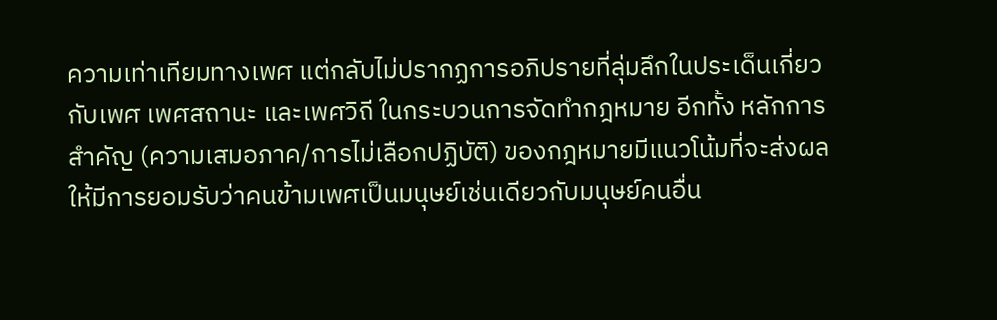ความเท่าเทียมทางเพศ แต่กลับไม่ปรากฏการอภิปรายที่ลุ่มลึกในประเด็นเกี่ยวกับเพศ เพศสถานะ และเพศวิถี ในกระบวนการจัดทำกฎหมาย อีกทั้ง หลักการสำคัญ (ความเสมอภาค/การไม่เลือกปฏิบัติ) ของกฎหมายมีแนวโน้มที่จะส่งผลให้มีการยอมรับว่าคนข้ามเพศเป็นมนุษย์เช่นเดียวกับมนุษย์คนอื่น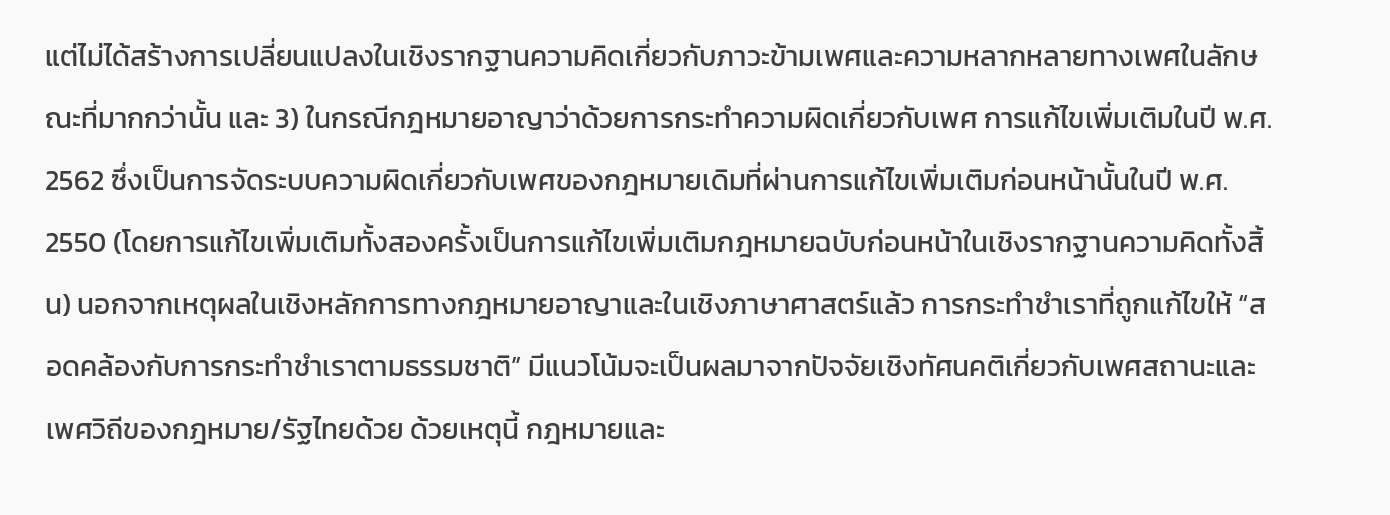แต่ไม่ได้สร้างการเปลี่ยนแปลงในเชิงรากฐานความคิดเกี่ยวกับภาวะข้ามเพศและความหลากหลายทางเพศในลักษณะที่มากกว่านั้น และ 3) ในกรณีกฎหมายอาญาว่าด้วยการกระทำความผิดเกี่ยวกับเพศ การแก้ไขเพิ่มเติมในปี พ.ศ. 2562 ซึ่งเป็นการจัดระบบความผิดเกี่ยวกับเพศของกฎหมายเดิมที่ผ่านการแก้ไขเพิ่มเติมก่อนหน้านั้นในปี พ.ศ. 2550 (โดยการแก้ไขเพิ่มเติมทั้งสองครั้งเป็นการแก้ไขเพิ่มเติมกฎหมายฉบับก่อนหน้าในเชิงรากฐานความคิดทั้งสิ้น) นอกจากเหตุผลในเชิงหลักการทางกฎหมายอาญาและในเชิงภาษาศาสตร์แล้ว การกระทำชำเราที่ถูกแก้ไขให้ “สอดคล้องกับการกระทำชำเราตามธรรมชาติ” มีแนวโน้มจะเป็นผลมาจากปัจจัยเชิงทัศนคติเกี่ยวกับเพศสถานะและเพศวิถีของกฎหมาย/รัฐไทยด้วย ด้วยเหตุนี้ กฎหมายและ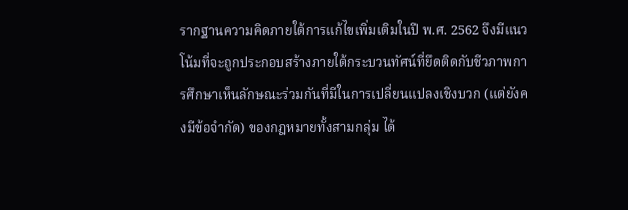รากฐานความคิดภายใต้การแก้ไขเพิ่มเติมในปี พ.ศ. 2562 จึงมีแนวโน้มที่จะถูกประกอบสร้างภายใต้กระบวนทัศน์ที่ยึดติดกับชีวภาพการศึกษาเห็นลักษณะร่วมกันที่มีในการเปลี่ยนแปลงเชิงบวก (แต่ยังคงมีข้อจำกัด) ของกฎหมายทั้งสามกลุ่ม ได้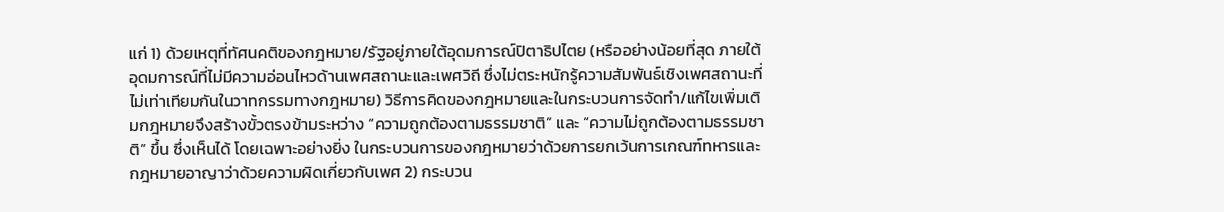แก่ 1) ด้วยเหตุที่ทัศนคติของกฎหมาย/รัฐอยู่ภายใต้อุดมการณ์ปิตาธิปไตย (หรืออย่างน้อยที่สุด ภายใต้อุดมการณ์ที่ไม่มีความอ่อนไหวด้านเพศสถานะและเพศวิถี ซึ่งไม่ตระหนักรู้ความสัมพันธ์เชิงเพศสถานะที่ไม่เท่าเทียมกันในวาทกรรมทางกฎหมาย) วิธีการคิดของกฎหมายและในกระบวนการจัดทำ/แก้ไขเพิ่มเติมกฎหมายจึงสร้างขั้วตรงข้ามระหว่าง “ความถูกต้องตามธรรมชาติ” และ “ความไม่ถูกต้องตามธรรมชาติ” ขึ้น ซึ่งเห็นได้ โดยเฉพาะอย่างยิ่ง ในกระบวนการของกฎหมายว่าด้วยการยกเว้นการเกณฑ์ทหารและกฎหมายอาญาว่าด้วยความผิดเกี่ยวกับเพศ 2) กระบวน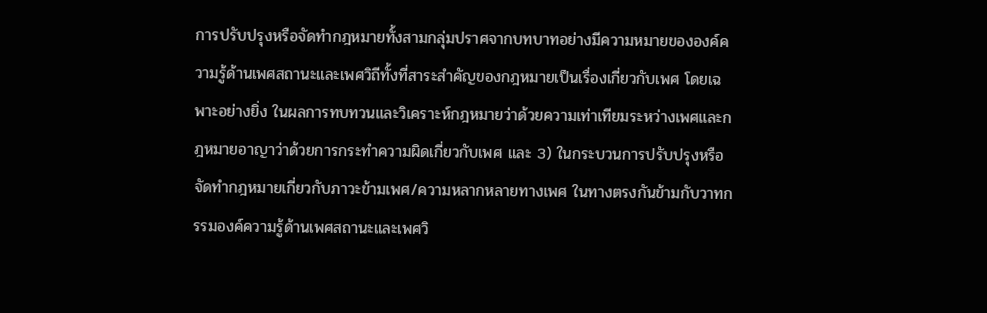การปรับปรุงหรือจัดทำกฎหมายทั้งสามกลุ่มปราศจากบทบาทอย่างมีความหมายขององค์ความรู้ด้านเพศสถานะและเพศวิถีทั้งที่สาระสำคัญของกฎหมายเป็นเรื่องเกี่ยวกับเพศ โดยเฉพาะอย่างยิ่ง ในผลการทบทวนและวิเคราะห์กฎหมายว่าด้วยความเท่าเทียมระหว่างเพศและกฎหมายอาญาว่าด้วยการกระทำความผิดเกี่ยวกับเพศ และ 3) ในกระบวนการปรับปรุงหรือจัดทำกฎหมายเกี่ยวกับภาวะข้ามเพศ/ความหลากหลายทางเพศ ในทางตรงกันข้ามกับวาทกรรมองค์ความรู้ด้านเพศสถานะและเพศวิ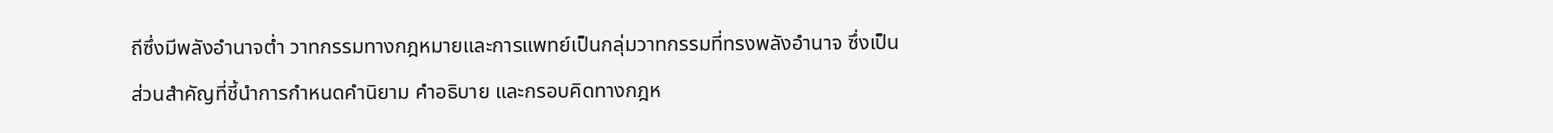ถีซึ่งมีพลังอำนาจต่ำ วาทกรรมทางกฎหมายและการแพทย์เป็นกลุ่มวาทกรรมที่ทรงพลังอำนาจ ซึ่งเป็นส่วนสำคัญที่ชี้นำการกำหนดคำนิยาม คำอธิบาย และกรอบคิดทางกฎห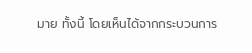มาย ทั้งนี้ โดยเห็นได้จากกระบวนการ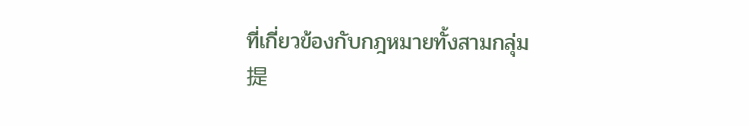ที่เกี่ยวข้องกับกฎหมายทั้งสามกลุ่ม
提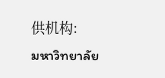供机构:
มหาวิทยาลัย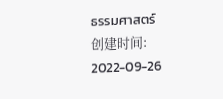ธรรมศาสตร์
创建时间:
2022-09-26